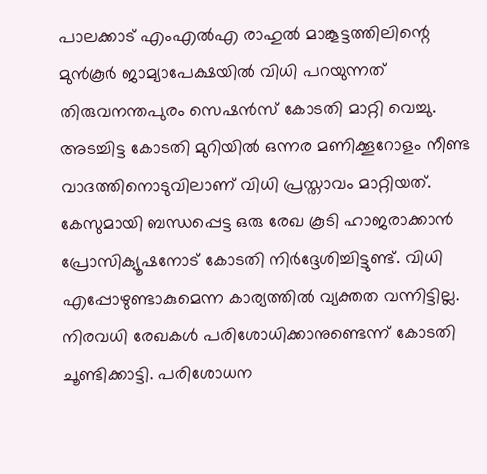പാലക്കാട് എംഎൽഎ രാഹുൽ മാങ്കൂട്ടത്തിലിന്റെ മുൻകൂർ ജാമ്യാപേക്ഷയിൽ വിധി പറയുന്നത് തിരുവനന്തപുരം സെഷൻസ് കോടതി മാറ്റി വെച്ചു. അടച്ചിട്ട കോടതി മുറിയിൽ ഒന്നര മണിക്കൂറോളം നീണ്ട വാദത്തിനൊടുവിലാണ് വിധി പ്രസ്താവം മാറ്റിയത്.
കേസുമായി ബന്ധപ്പെട്ട ഒരു രേഖ കൂടി ഹാജരാക്കാൻ പ്രോസിക്യൂഷനോട് കോടതി നിർദ്ദേശിച്ചിട്ടുണ്ട്. വിധി എപ്പോഴുണ്ടാകുമെന്ന കാര്യത്തിൽ വ്യക്തത വന്നിട്ടില്ല. നിരവധി രേഖകൾ പരിശോധിക്കാനുണ്ടെന്ന് കോടതി ചൂണ്ടിക്കാട്ടി. പരിശോധന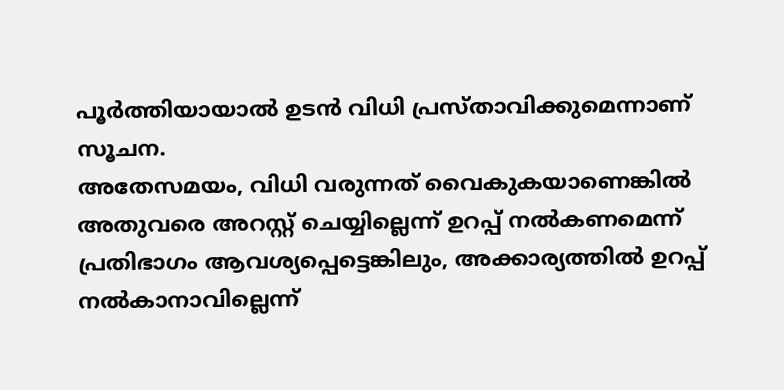പൂർത്തിയായാൽ ഉടൻ വിധി പ്രസ്താവിക്കുമെന്നാണ് സൂചന.
അതേസമയം, വിധി വരുന്നത് വൈകുകയാണെങ്കിൽ അതുവരെ അറസ്റ്റ് ചെയ്യില്ലെന്ന് ഉറപ്പ് നൽകണമെന്ന് പ്രതിഭാഗം ആവശ്യപ്പെട്ടെങ്കിലും, അക്കാര്യത്തിൽ ഉറപ്പ് നൽകാനാവില്ലെന്ന്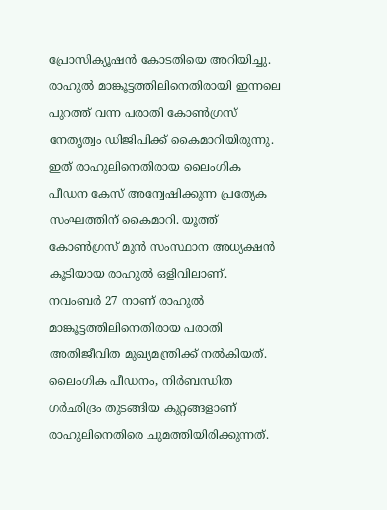പ്രോസിക്യൂഷൻ കോടതിയെ അറിയിച്ചു.
രാഹുൽ മാങ്കൂട്ടത്തിലിനെതിരായി ഇന്നലെ പുറത്ത് വന്ന പരാതി കോൺഗ്രസ് നേതൃത്വം ഡിജിപിക്ക് കൈമാറിയിരുന്നു. ഇത് രാഹുലിനെതിരായ ലൈംഗിക പീഡന കേസ് അന്വേഷിക്കുന്ന പ്രത്യേക സംഘത്തിന് കൈമാറി. യൂത്ത് കോൺഗ്രസ് മുൻ സംസ്ഥാന അധ്യക്ഷൻ കൂടിയായ രാഹുൽ ഒളിവിലാണ്.
നവംബർ 27 നാണ് രാഹുൽ മാങ്കൂട്ടത്തിലിനെതിരായ പരാതി അതിജീവിത മുഖ്യമന്ത്രിക്ക് നൽകിയത്. ലൈംഗിക പീഡനം, നിർബന്ധിത ഗർഛിദ്രം തുടങ്ങിയ കുറ്റങ്ങളാണ് രാഹുലിനെതിരെ ചുമത്തിയിരിക്കുന്നത്.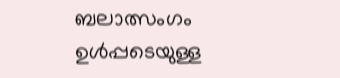ബലാത്സംഗം ഉൾപ്പടെയുള്ള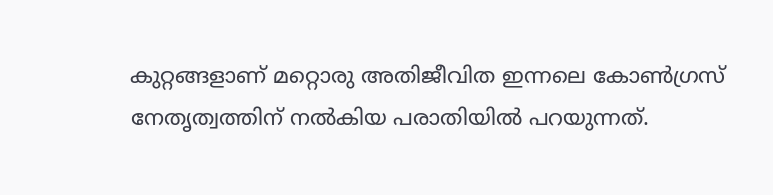കുറ്റങ്ങളാണ് മറ്റൊരു അതിജീവിത ഇന്നലെ കോൺഗ്രസ് നേതൃത്വത്തിന് നൽകിയ പരാതിയിൽ പറയുന്നത്.